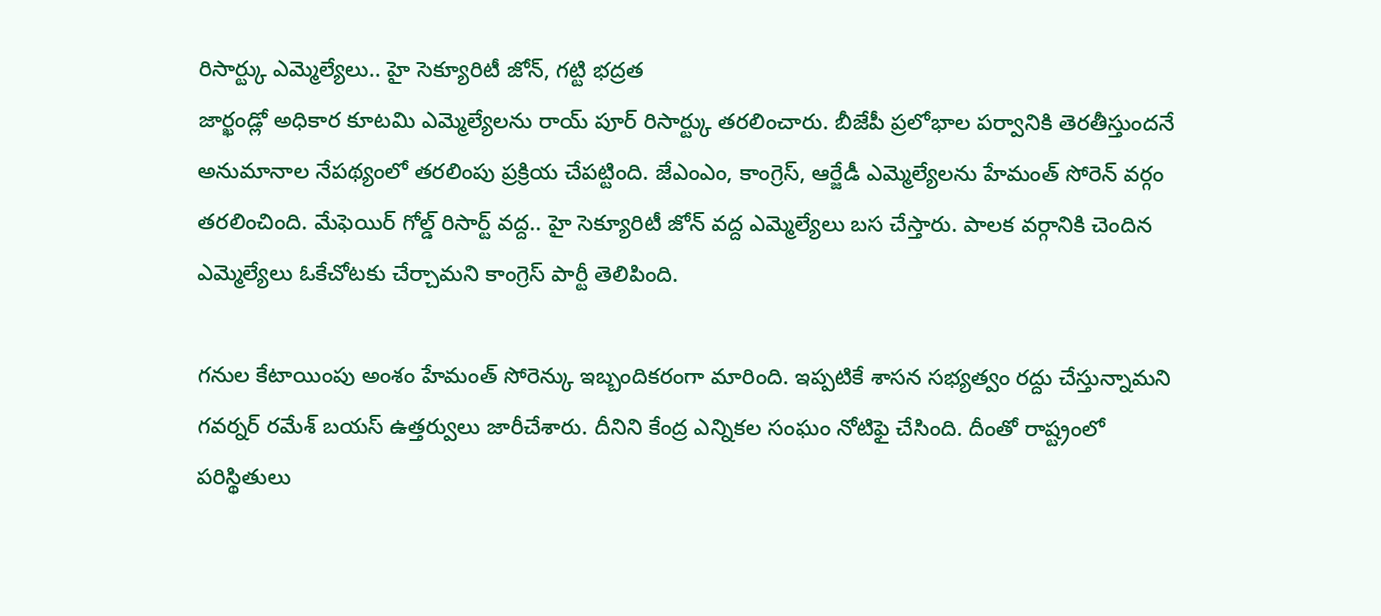రిసార్ట్కు ఎమ్మెల్యేలు.. హై సెక్యూరిటీ జోన్, గట్టి భద్రత
జార్ఖండ్లో అధికార కూటమి ఎమ్మెల్యేలను రాయ్ పూర్ రిసార్ట్కు తరలించారు. బీజేపీ ప్రలోభాల పర్వానికి తెరతీస్తుందనే అనుమానాల నేపథ్యంలో తరలింపు ప్రక్రియ చేపట్టింది. జేఎంఎం, కాంగ్రెస్, ఆర్జేడీ ఎమ్మెల్యేలను హేమంత్ సోరెన్ వర్గం తరలించింది. మేఫెయిర్ గోల్డ్ రిసార్ట్ వద్ద.. హై సెక్యూరిటీ జోన్ వద్ద ఎమ్మెల్యేలు బస చేస్తారు. పాలక వర్గానికి చెందిన ఎమ్మెల్యేలు ఓకేచోటకు చేర్చామని కాంగ్రెస్ పార్టీ తెలిపింది.

గనుల కేటాయింపు అంశం హేమంత్ సోరెన్కు ఇబ్బందికరంగా మారింది. ఇప్పటికే శాసన సభ్యత్వం రద్దు చేస్తున్నామని గవర్నర్ రమేశ్ బయస్ ఉత్తర్వులు జారీచేశారు. దీనిని కేంద్ర ఎన్నికల సంఘం నోటిఫై చేసింది. దీంతో రాష్ట్రంలో పరిస్థితులు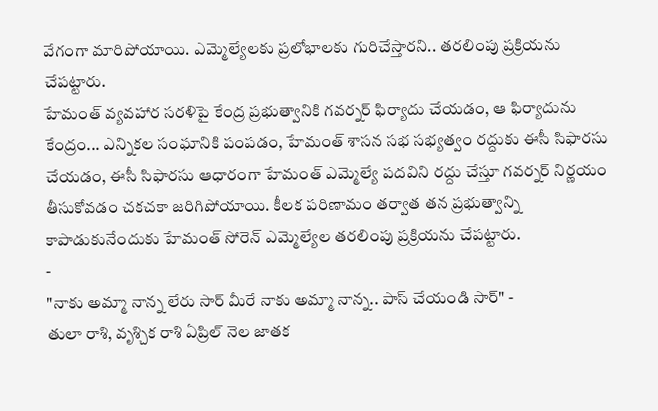వేగంగా మారిపోయాయి. ఎమ్మెల్యేలకు ప్రలోభాలకు గురిచేస్తారని.. తరలింపు ప్రక్రియను చేపట్టారు.
హేమంత్ వ్యవహార సరళిపై కేంద్ర ప్రభుత్వానికి గవర్నర్ ఫిర్యాదు చేయడం, ఆ ఫిర్యాదును కేంద్రం... ఎన్నికల సంఘానికి పంపడం, హేమంత్ శాసన సభ సభ్యత్వం రద్దుకు ఈసీ సిఫారసు చేయడం, ఈసీ సిఫారసు ఆధారంగా హేమంత్ ఎమ్మెల్యే పదవిని రద్దు చేస్తూ గవర్నర్ నిర్ణయం తీసుకోవడం చకచకా జరిగిపోయాయి. కీలక పరిణామం తర్వాత తన ప్రభుత్వాన్ని కాపాడుకునేందుకు హేమంత్ సోరెన్ ఎమ్మెల్యేల తరలింపు ప్రక్రియను చేపట్టారు.
-
"నాకు అమ్మా నాన్న లేరు సార్ మీరే నాకు అమ్మా నాన్న.. పాస్ చేయండి సార్" -
తులా రాశి, వృశ్చిక రాశి ఏప్రిల్ నెల జాతక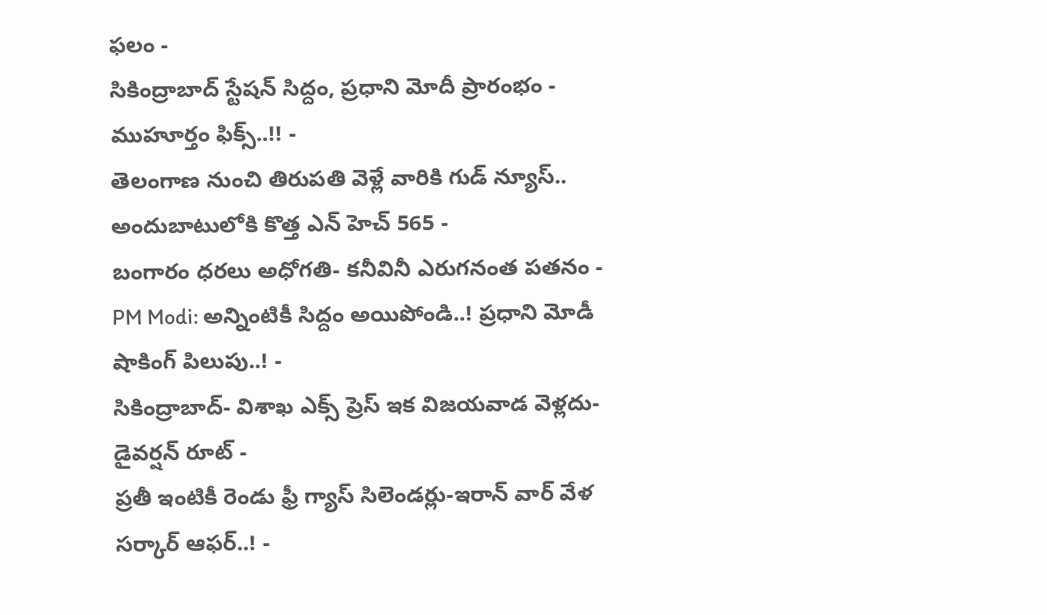ఫలం -
సికింద్రాబాద్ స్టేషన్ సిద్దం, ప్రధాని మోదీ ప్రారంభం - ముహూర్తం ఫిక్స్..!! -
తెలంగాణ నుంచి తిరుపతి వెళ్లే వారికి గుడ్ న్యూస్.. అందుబాటులోకి కొత్త ఎన్ హెచ్ 565 -
బంగారం ధరలు అధోగతి- కనీవినీ ఎరుగనంత పతనం -
PM Modi: అన్నింటికీ సిద్దం అయిపోండి..! ప్రధాని మోడీ షాకింగ్ పిలుపు..! -
సికింద్రాబాద్- విశాఖ ఎక్స్ ప్రెస్ ఇక విజయవాడ వెళ్లదు- డైవర్షన్ రూట్ -
ప్రతీ ఇంటికీ రెండు ఫ్రీ గ్యాస్ సిలెండర్లు-ఇరాన్ వార్ వేళ సర్కార్ ఆఫర్..! -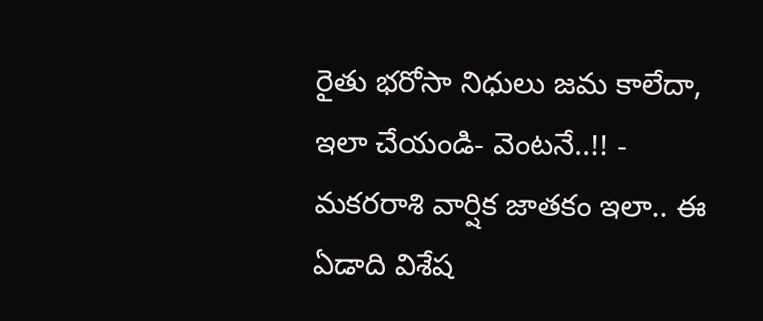రైతు భరోసా నిధులు జమ కాలేదా, ఇలా చేయండి- వెంటనే..!! -
మకరరాశి వార్షిక జాతకం ఇలా.. ఈ ఏడాది విశేష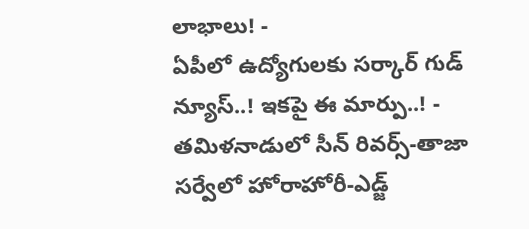లాభాలు! -
ఏపీలో ఉద్యోగులకు సర్కార్ గుడ్ న్యూస్..! ఇకపై ఈ మార్పు..! -
తమిళనాడులో సీన్ రివర్స్-తాజా సర్వేలో హోరాహోరీ-ఎడ్జ్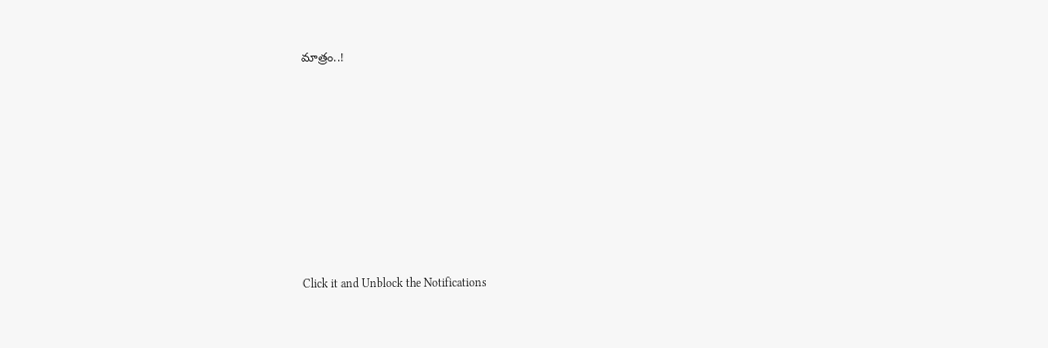మాత్రం..!












Click it and Unblock the Notifications